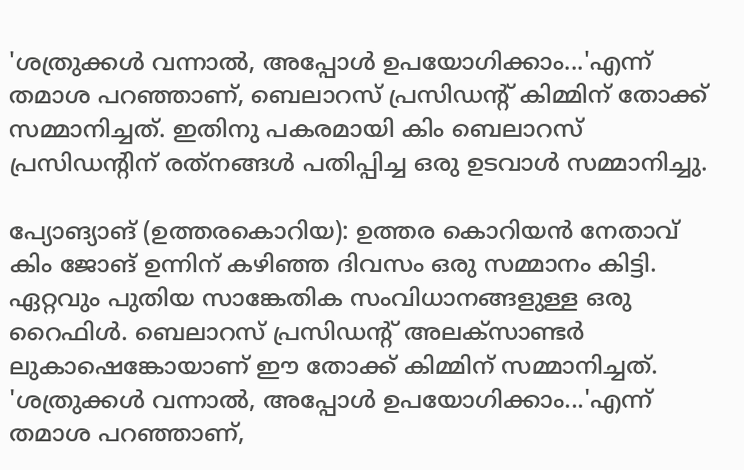'ശത്രുക്കള്‍ വന്നാല്‍, അപ്പോള്‍ ഉപയോഗിക്കാം...'എന്ന് തമാശ പറഞ്ഞാണ്, ബെലാറസ് പ്രസിഡന്റ് കിമ്മിന് തോക്ക് സമ്മാനിച്ചത്. ഇതിനു പകരമായി കിം ബെലാറസ് പ്രസിഡന്റിന് രത്‌നങ്ങള്‍ പതിപ്പിച്ച ഒരു ഉടവാള്‍ സമ്മാനിച്ചു.

പ്യോങ്യാങ് (ഉത്തരകൊറിയ): ഉത്തര കൊറിയന്‍ നേതാവ് കിം ജോങ് ഉന്നിന് കഴിഞ്ഞ ദിവസം ഒരു സമ്മാനം കിട്ടി. ഏറ്റവും പുതിയ സാങ്കേതിക സംവിധാനങ്ങളുള്ള ഒരു റൈഫിള്‍. ബെലാറസ് പ്രസിഡന്റ് അലക്‌സാണ്ടര്‍ ലുകാഷെങ്കോയാണ് ഈ തോക്ക് കിമ്മിന് സമ്മാനിച്ചത്. 'ശത്രുക്കള്‍ വന്നാല്‍, അപ്പോള്‍ ഉപയോഗിക്കാം...'എന്ന് തമാശ പറഞ്ഞാണ്,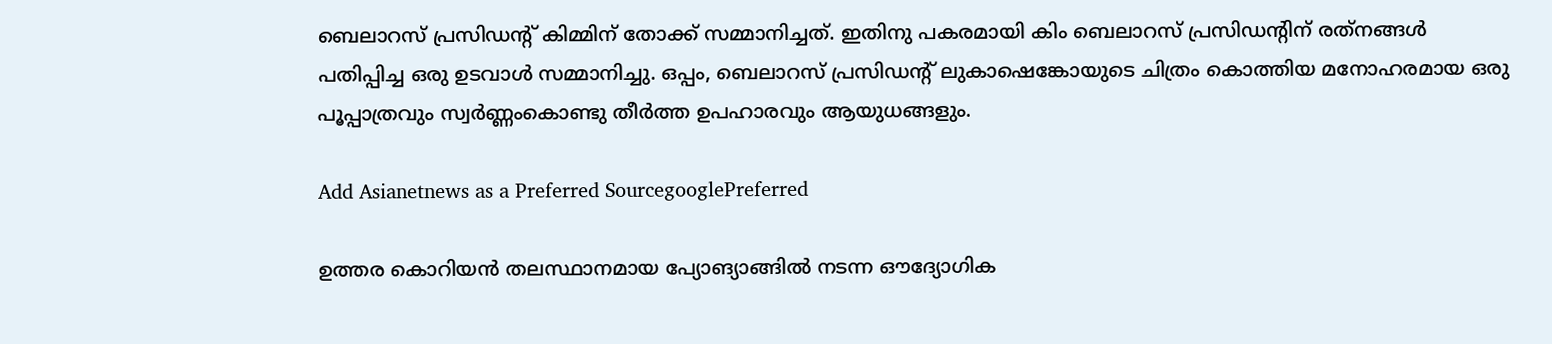ബെലാറസ് പ്രസിഡന്റ് കിമ്മിന് തോക്ക് സമ്മാനിച്ചത്. ഇതിനു പകരമായി കിം ബെലാറസ് പ്രസിഡന്റിന് രത്‌നങ്ങള്‍ പതിപ്പിച്ച ഒരു ഉടവാള്‍ സമ്മാനിച്ചു. ഒപ്പം, ബെലാറസ് പ്രസിഡന്റ് ലുകാഷെങ്കോയുടെ ചിത്രം കൊത്തിയ മനോഹരമായ ഒരു പൂപ്പാത്രവും സ്വര്‍ണ്ണംകൊണ്ടു തീര്‍ത്ത ഉപഹാരവും ആയുധങ്ങളും.

Add Asianetnews as a Preferred SourcegooglePreferred

ഉത്തര കൊറിയന്‍ തലസ്ഥാനമായ പ്യോങ്യാങ്ങില്‍ നടന്ന ഔദ്യോഗിക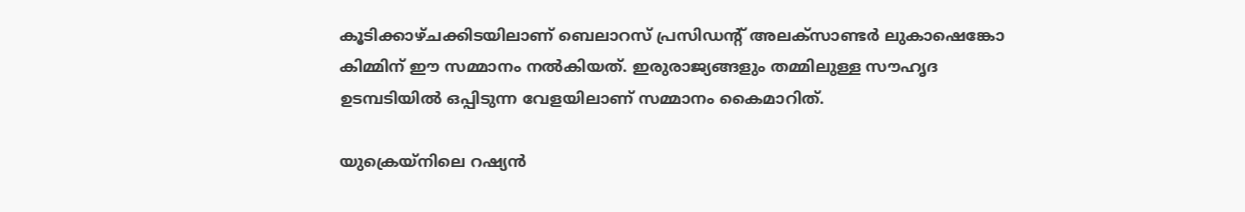കൂടിക്കാഴ്ചക്കിടയിലാണ് ബെലാറസ് പ്രസിഡന്റ് അലക്‌സാണ്ടര്‍ ലുകാഷെങ്കോ കിമ്മിന് ഈ സമ്മാനം നല്‍കിയത്. ഇരുരാജ്യങ്ങളും തമ്മിലുള്ള സൗഹൃദ ഉടമ്പടിയില്‍ ഒപ്പിടുന്ന വേളയിലാണ് സമ്മാനം കൈമാറിത്.

യുക്രെയ്‌നിലെ റഷ്യന്‍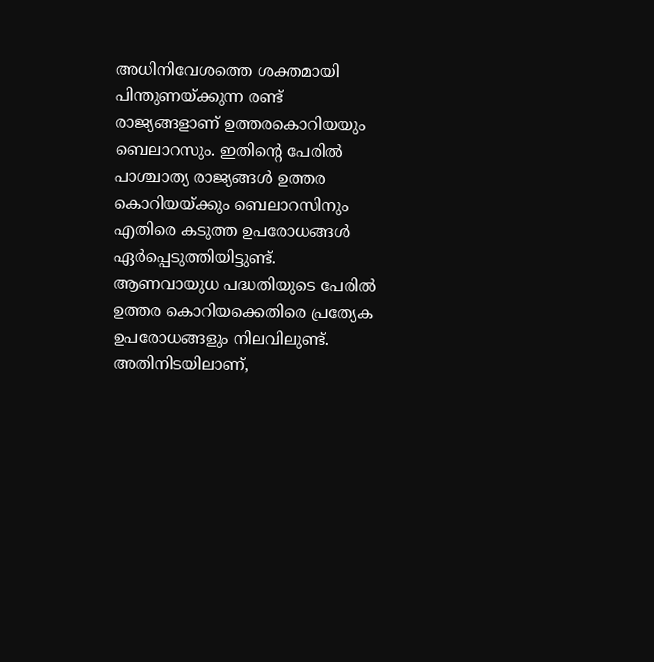അധിനിവേശത്തെ ശക്തമായി പിന്തുണയ്ക്കുന്ന രണ്ട് രാജ്യങ്ങളാണ് ഉത്തരകൊറിയയും ബെലാറസും. ഇതിന്റെ പേരില്‍ പാശ്ചാത്യ രാജ്യങ്ങള്‍ ഉത്തര കൊറിയയ്ക്കും ബെലാറസിനും എതിരെ കടുത്ത ഉപരോധങ്ങള്‍ ഏര്‍പ്പെടുത്തിയിട്ടുണ്ട്. ആണവായുധ പദ്ധതിയുടെ പേരില്‍ ഉത്തര കൊറിയക്കെതിരെ പ്രത്യേക ഉപരോധങ്ങളും നിലവിലുണ്ട്. അതിനിടയിലാണ്,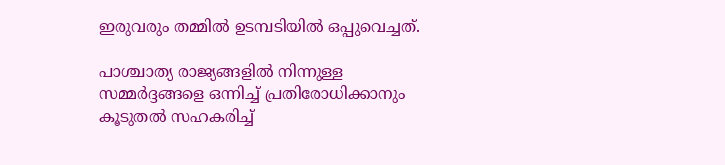ഇരുവരും തമ്മില്‍ ഉടമ്പടിയില്‍ ഒപ്പുവെച്ചത്.

പാശ്ചാത്യ രാജ്യങ്ങളില്‍ നിന്നുള്ള സമ്മര്‍ദ്ദങ്ങളെ ഒന്നിച്ച് പ്രതിരോധിക്കാനും കൂടുതല്‍ സഹകരിച്ച്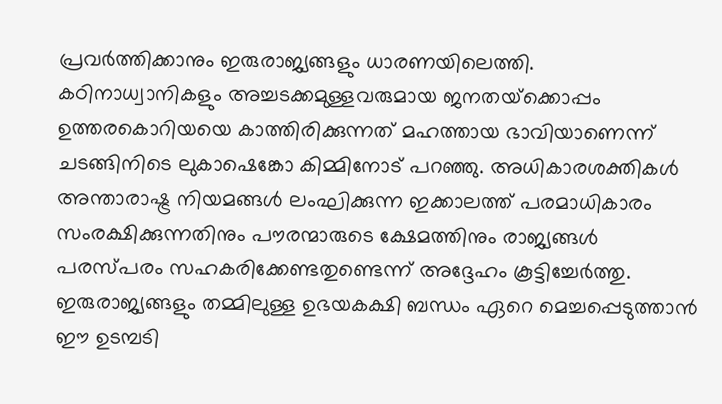പ്രവര്‍ത്തിക്കാനും ഇരുരാജ്യങ്ങളും ധാരണയിലെത്തി. കഠിനാധ്വാനികളും അച്ചടക്കമുള്ളവരുമായ ജനതയ്‌ക്കൊപ്പം ഉത്തരകൊറിയയെ കാത്തിരിക്കുന്നത് മഹത്തായ ഭാവിയാണെന്ന് ചടങ്ങിനിടെ ലുകാഷെങ്കോ കിമ്മിനോട് പറഞ്ഞു. അധികാരശക്തികള്‍ അന്താരാഷ്ട്ര നിയമങ്ങള്‍ ലംഘിക്കുന്ന ഇക്കാലത്ത് പരമാധികാരം സംരക്ഷിക്കുന്നതിനും പൗരന്മാരുടെ ക്ഷേമത്തിനും രാജ്യങ്ങള്‍ പരസ്പരം സഹകരിക്കേണ്ടതുണ്ടെന്ന് അദ്ദേഹം കൂട്ടിച്ചേര്‍ത്തു. ഇരുരാജ്യങ്ങളും തമ്മിലുള്ള ഉഭയകക്ഷി ബന്ധം ഏറെ മെച്ചപ്പെടുത്താന്‍ ഈ ഉടമ്പടി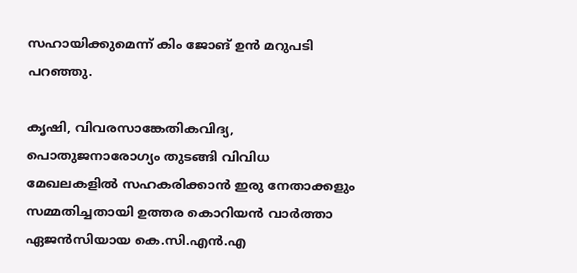സഹായിക്കുമെന്ന് കിം ജോങ് ഉന്‍ മറുപടി പറഞ്ഞു.

കൃഷി, വിവരസാങ്കേതികവിദ്യ, പൊതുജനാരോഗ്യം തുടങ്ങി വിവിധ മേഖലകളില്‍ സഹകരിക്കാന്‍ ഇരു നേതാക്കളും സമ്മതിച്ചതായി ഉത്തര കൊറിയന്‍ വാര്‍ത്താ ഏജന്‍സിയായ കെ.സി.എന്‍.എ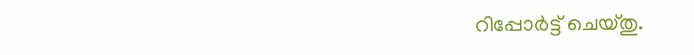റിപ്പോര്‍ട്ട് ചെയ്തു.